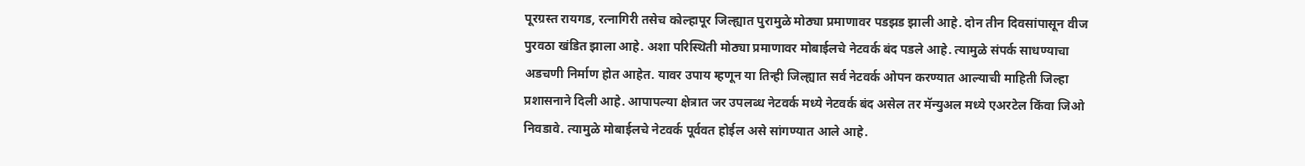पूरग्रस्त रायगड, रत्नागिरी तसेच कोल्हापूर जिल्ह्यात पुरामुळे मोठ्या प्रमाणावर पडझड झाली आहे. दोन तीन दिवसांपासून वीज पुरवठा खंडित झाला आहे. अशा परिस्थिती मोठ्या प्रमाणावर मोबाईलचे नेटवर्क बंद पडले आहे. त्यामुळे संपर्क साधण्याचा अडचणी निर्माण होत आहेत. यावर उपाय म्हणून या तिन्ही जिल्ह्यात सर्व नेटवर्क ओपन करण्यात आल्याची माहिती जिल्हा प्रशासनाने दिली आहे. आपापल्या क्षेत्रात जर उपलब्ध नेटवर्क मध्ये नेटवर्क बंद असेल तर मॅन्युअल मध्ये एअरटेल किंवा जिओ निवडावे. त्यामुळे मोबाईलचे नेटवर्क पूर्ववत होईल असे सांगण्यात आले आहे.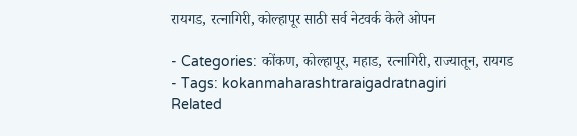रायगड, रत्नागिरी, कोल्हापूर साठी सर्व नेटवर्क केले ओपन

- Categories: कोंकण, कोल्हापूर, महाड, रत्नागिरी, राज्यातून, रायगड
- Tags: kokanmaharashtraraigadratnagiri
Related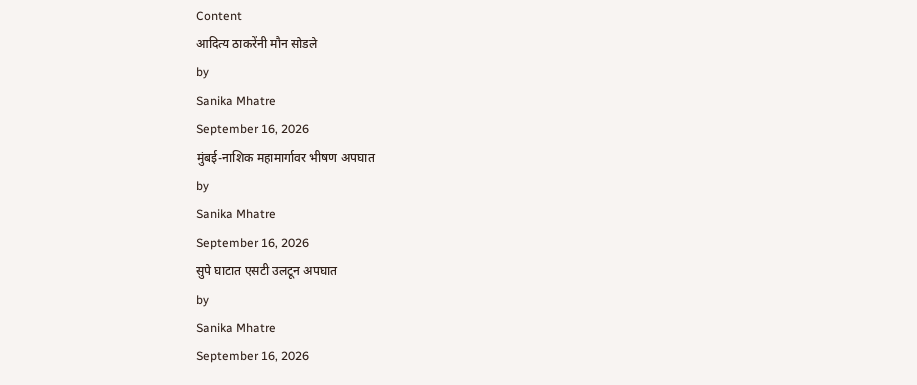Content
आदित्य ठाकरेंनी मौन सोडले
by
Sanika Mhatre
September 16, 2026
मुंबई-नाशिक महामार्गावर भीषण अपघात
by
Sanika Mhatre
September 16, 2026
सुपे घाटात एसटी उलटून अपघात
by
Sanika Mhatre
September 16, 2026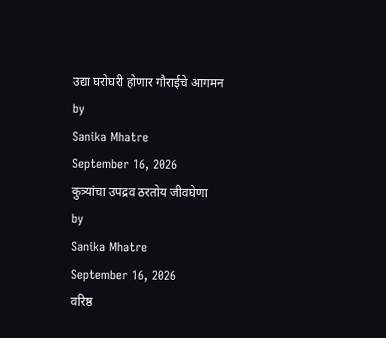उद्या घरोघरी होणार गौराईचे आगमन
by
Sanika Mhatre
September 16, 2026
कुत्र्यांचा उपद्रव ठरतोय जीवघेणा
by
Sanika Mhatre
September 16, 2026
वरिष्ठ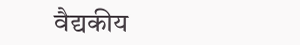वैद्यकीय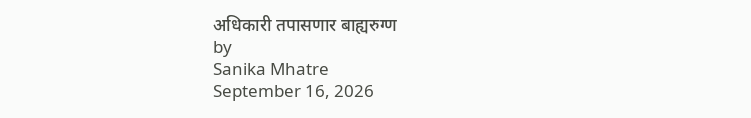अधिकारी तपासणार बाह्यरुग्ण
by
Sanika Mhatre
September 16, 2026